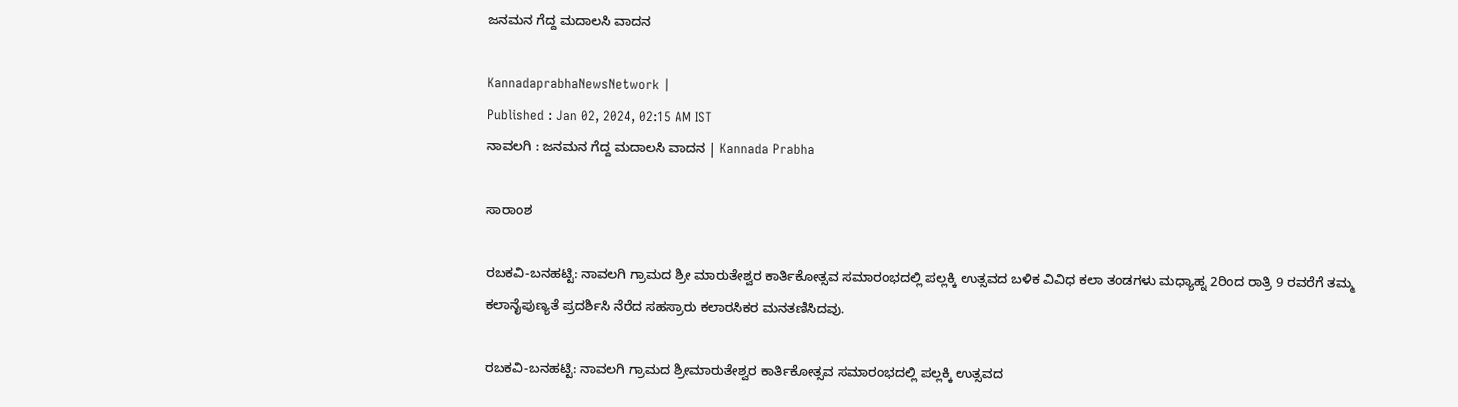ಜನಮನ ಗೆದ್ದ ಮದಾಲಸಿ ವಾದನ

KannadaprabhaNewsNetwork |
Published : Jan 02, 2024, 02:15 AM IST
ನಾವಲಗಿ : ಜನಮನ ಗೆದ್ದ ಮದಾಲಸಿ ವಾದನ | Kannada Prabha

ಸಾರಾಂಶ

ರಬಕವಿ-ಬನಹಟ್ಟಿ: ನಾವಲಗಿ ಗ್ರಾಮದ ಶ್ರೀ ಮಾರುತೇಶ್ವರ ಕಾರ್ತಿಕೋತ್ಸವ ಸಮಾರಂಭದಲ್ಲಿ ಪಲ್ಲಕ್ಕಿ ಉತ್ಸವದ ಬಳಿಕ ವಿವಿಧ ಕಲಾ ತಂಡಗಳು ಮಧ್ಯಾಹ್ನ 2ರಿಂದ ರಾತ್ರಿ 9 ರವರೆಗೆ ತಮ್ಮ ಕಲಾನೈಪುಣ್ಯತೆ ಪ್ರದರ್ಶಿಸಿ ನೆರೆದ ಸಹಸ್ರಾರು ಕಲಾರಸಿಕರ ಮನತಣಿಸಿದವು.

ರಬಕವಿ-ಬನಹಟ್ಟಿ: ನಾವಲಗಿ ಗ್ರಾಮದ ಶ್ರೀಮಾರುತೇಶ್ವರ ಕಾರ್ತಿಕೋತ್ಸವ ಸಮಾರಂಭದಲ್ಲಿ ಪಲ್ಲಕ್ಕಿ ಉತ್ಸವದ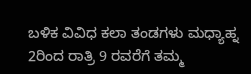ಬಳಿಕ ವಿವಿಧ ಕಲಾ ತಂಡಗಳು ಮಧ್ಯಾಹ್ನ 2ರಿಂದ ರಾತ್ರಿ 9 ರವರೆಗೆ ತಮ್ಮ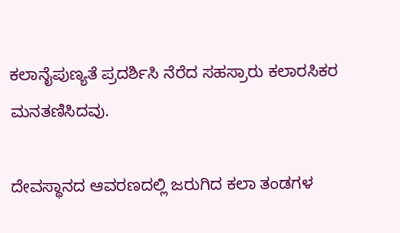ಕಲಾನೈಪುಣ್ಯತೆ ಪ್ರದರ್ಶಿಸಿ ನೆರೆದ ಸಹಸ್ರಾರು ಕಲಾರಸಿಕರ ಮನತಣಿಸಿದವು.

ದೇವಸ್ಥಾನದ ಆವರಣದಲ್ಲಿ ಜರುಗಿದ ಕಲಾ ತಂಡಗಳ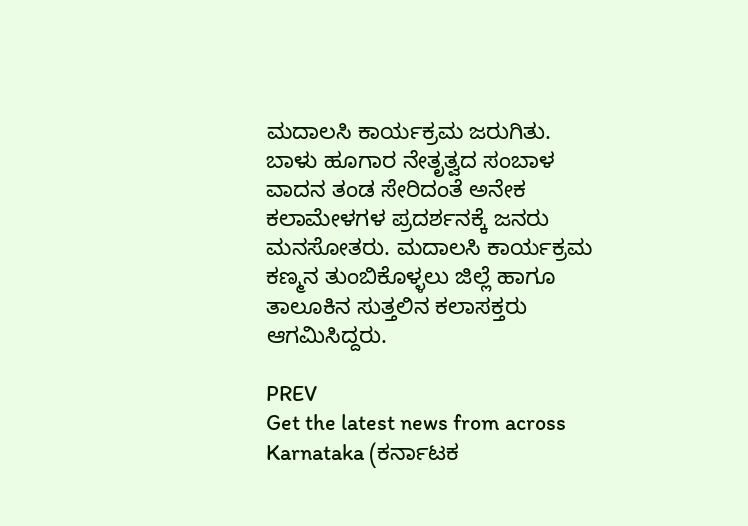ಮದಾಲಸಿ ಕಾರ್ಯಕ್ರಮ ಜರುಗಿತು. ಬಾಳು ಹೂಗಾರ ನೇತೃತ್ವದ ಸಂಬಾಳ ವಾದನ ತಂಡ ಸೇರಿದಂತೆ ಅನೇಕ ಕಲಾಮೇಳಗಳ ಪ್ರದರ್ಶನಕ್ಕೆ ಜನರು ಮನಸೋತರು. ಮದಾಲಸಿ ಕಾರ್ಯಕ್ರಮ ಕಣ್ಮನ ತುಂಬಿಕೊಳ್ಳಲು ಜಿಲ್ಲೆ ಹಾಗೂ ತಾಲೂಕಿನ ಸುತ್ತಲಿನ ಕಲಾಸಕ್ತರು ಆಗಮಿಸಿದ್ದರು.

PREV
Get the latest news from across Karnataka (ಕರ್ನಾಟಕ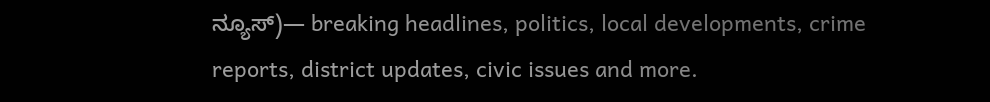ನ್ಯೂಸ್)— breaking headlines, politics, local developments, crime reports, district updates, civic issues and more.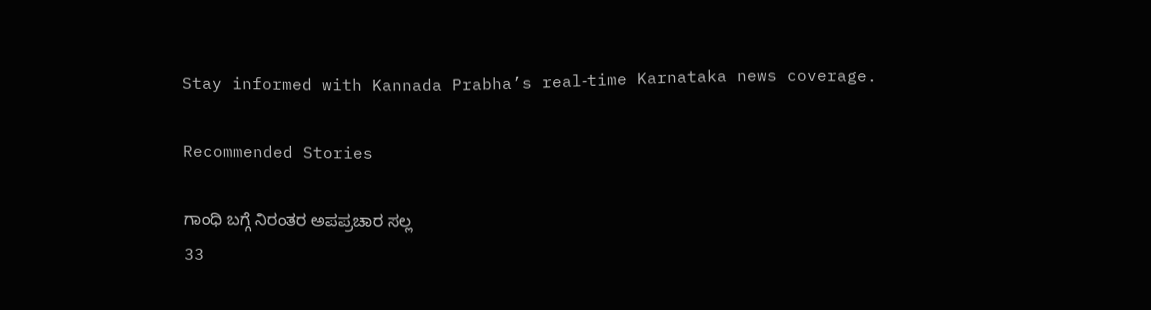Stay informed with Kannada Prabha’s real‑time Karnataka news coverage.

Recommended Stories

ಗಾಂಧಿ ಬಗ್ಗೆ ನಿರಂತರ ಅಪಪ್ರಚಾರ ಸಲ್ಲ
33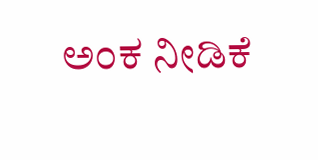ಅಂಕ ನೀಡಿಕೆ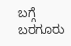ಬಗ್ಗೆ ಬರಗೂರು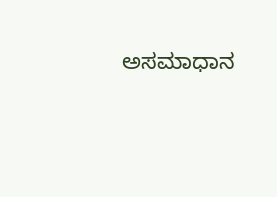ಅಸಮಾಧಾನ